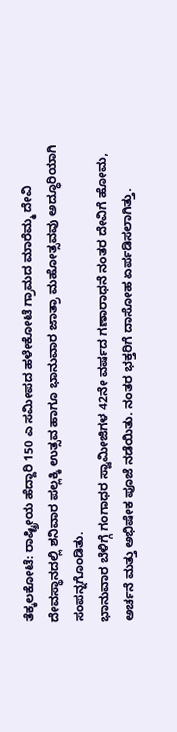ತೆಕ್ಕಲಕೋಟೆ: ರಾಷ್ಟ್ರೀಯ ಹೆದ್ದಾರಿ 150 ಎ ಸಮೀಪದ ಹಳೇಕೋಟೆ ಗ್ರಾಮದ ಮಾರೆಮ್ಮ ದೇವಿ ದೇವಸ್ಥಾನದಲ್ಲಿ ಶನಿವಾರ ಪಲ್ಲಕ್ಕಿ ಉತ್ಸವ ಹಾಗೂ ಭಾನುವಾರ ಜಾತ್ರಾ ಮಹೋತ್ಸವವು ಅದ್ಧೂರಿಯಾಗಿ ಸಂಪನ್ನಗೊಂಡಿತು.
ಭಾನುವಾರ ಬೆಳಿಗ್ಗೆ ಗಂಗಾಧರ ಸ್ವಾಮೀಜಿಗಳ 42ನೇ ವರ್ಷದ ಗಣಾರಾಧನೆ ನಂತರ ದೇವಿಗೆ ಹೋಮ, ಅರ್ಚನೆ ಮತ್ತು ಅಭಿಷೇಕ ಪೂಜೆ ನಡೆಯಿತು. ನಂತರ ಭಕ್ತರಿಗೆ ದಾಸೋಹ ಏರ್ಪಡಿಸಲಾಗಿತ್ತು.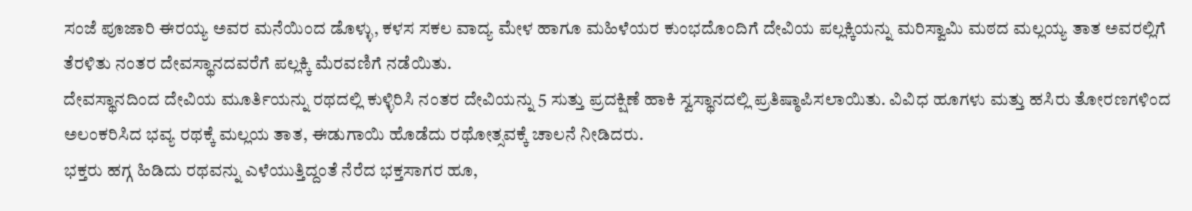ಸಂಜೆ ಪೂಜಾರಿ ಈರಯ್ಯ ಅವರ ಮನೆಯಿಂದ ಡೊಳ್ಳು, ಕಳಸ ಸಕಲ ವಾದ್ಯ ಮೇಳ ಹಾಗೂ ಮಹಿಳೆಯರ ಕುಂಭದೊಂದಿಗೆ ದೇವಿಯ ಪಲ್ಲಕ್ಕಿಯನ್ನು ಮರಿಸ್ವಾಮಿ ಮಠದ ಮಲ್ಲಯ್ಯ ತಾತ ಅವರಲ್ಲಿಗೆ ತೆರಳಿತು ನಂತರ ದೇವಸ್ಥಾನದವರೆಗೆ ಪಲ್ಲಕ್ಕಿ ಮೆರವಣಿಗೆ ನಡೆಯಿತು.
ದೇವಸ್ಥಾನದಿಂದ ದೇವಿಯ ಮೂರ್ತಿಯನ್ನು ರಥದಲ್ಲಿ ಕುಳ್ಳಿರಿಸಿ ನಂತರ ದೇವಿಯನ್ನು 5 ಸುತ್ತು ಪ್ರದಕ್ಷಿಣೆ ಹಾಕಿ ಸ್ವಸ್ಥಾನದಲ್ಲಿ ಪ್ರತಿಷ್ಠಾಪಿಸಲಾಯಿತು. ವಿವಿಧ ಹೂಗಳು ಮತ್ತು ಹಸಿರು ತೋರಣಗಳಿಂದ ಅಲಂಕರಿಸಿದ ಭವ್ಯ ರಥಕ್ಕೆ ಮಲ್ಲಯ ತಾತ, ಈಡುಗಾಯಿ ಹೊಡೆದು ರಥೋತ್ಸವಕ್ಕೆ ಚಾಲನೆ ನೀಡಿದರು.
ಭಕ್ತರು ಹಗ್ಗ ಹಿಡಿದು ರಥವನ್ನು ಎಳೆಯುತ್ತಿದ್ದಂತೆ ನೆರೆದ ಭಕ್ತಸಾಗರ ಹೂ,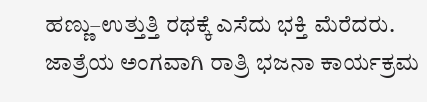ಹಣ್ಣು–ಉತ್ತುತ್ತಿ ರಥಕ್ಕೆ ಎಸೆದು ಭಕ್ತಿ ಮೆರೆದರು. ಜಾತ್ರೆಯ ಅಂಗವಾಗಿ ರಾತ್ರಿ ಭಜನಾ ಕಾರ್ಯಕ್ರಮ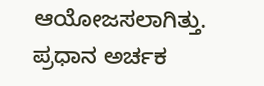ಆಯೋಜಸಲಾಗಿತ್ತು.
ಪ್ರಧಾನ ಅರ್ಚಕ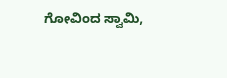ಗೋವಿಂದ ಸ್ವಾಮಿ,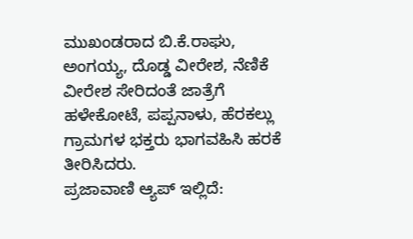ಮುಖಂಡರಾದ ಬಿ.ಕೆ.ರಾಘು, ಅಂಗಯ್ಯ, ದೊಡ್ಡ ವೀರೇಶ, ನೆಣಿಕೆ ವೀರೇಶ ಸೇರಿದಂತೆ ಜಾತ್ರೆಗೆ ಹಳೇಕೋಟೆ, ಪಪ್ಪನಾಳು, ಹೆರಕಲ್ಲು ಗ್ರಾಮಗಳ ಭಕ್ತರು ಭಾಗವಹಿಸಿ ಹರಕೆ ತೀರಿಸಿದರು.
ಪ್ರಜಾವಾಣಿ ಆ್ಯಪ್ ಇಲ್ಲಿದೆ: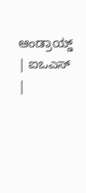ಆಂಡ್ರಾಯ್ಡ್ | ಐಒಎಸ್ |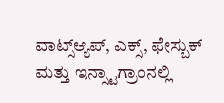ವಾಟ್ಸ್ಆ್ಯಪ್, ಎಕ್ಸ್, ಫೇಸ್ಬುಕ್ ಮತ್ತು ಇನ್ಸ್ಟಾಗ್ರಾಂನಲ್ಲಿ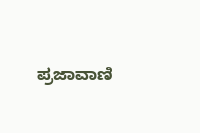ಪ್ರಜಾವಾಣಿ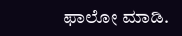ಫಾಲೋ ಮಾಡಿ.